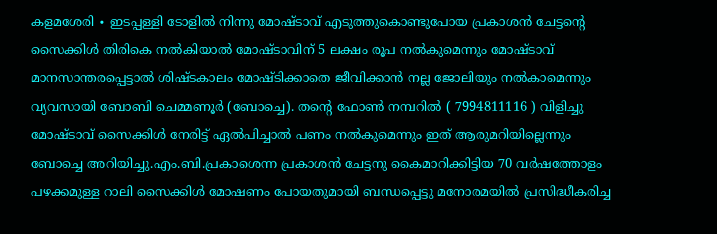കളമശേരി ∙ ഇടപ്പള്ളി ടോളിൽ നിന്നു മോഷ്ടാവ് എടുത്തുകൊണ്ടുപോയ പ്രകാശൻ ചേട്ടന്റെ സൈക്കിൾ തിരികെ നൽകിയാൽ മോഷ്ടാവിന് 5 ലക്ഷം രൂപ നൽകുമെന്നും മോഷ്ടാവ് മാനസാന്തരപ്പെട്ടാൽ ശിഷ്ടകാലം മോഷ്ടിക്കാതെ ജീവിക്കാൻ നല്ല ജോലിയും നൽകാമെന്നും വ്യവസായി ബോബി ചെമ്മണൂർ (ബോച്ചെ). തന്റെ ഫോൺ നമ്പറിൽ ( 7994811116 ) വിളിച്ചു മോഷ്ടാവ് സൈക്കിൾ നേരിട്ട് ഏൽപിച്ചാൽ പണം നൽകുമെന്നും ഇത് ആരുമറിയില്ലെന്നും ബോച്ചെ അറിയിച്ചു.എം.ബി.പ്രകാശെന്ന പ്രകാശൻ ചേട്ടനു കൈമാറിക്കിട്ടിയ 70 വർഷത്തോളം പഴക്കമുള്ള റാലി സൈക്കിൾ മോഷണം പോയതുമായി ബന്ധപ്പെട്ടു മനോരമയിൽ പ്രസിദ്ധീകരിച്ച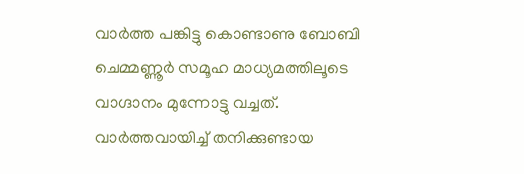വാർത്ത പങ്കിട്ടു കൊണ്ടാണു ബോബി ചെമ്മണ്ണൂർ സമൂഹ മാധ്യമത്തിലൂടെ വാഗ്ദാനം മുന്നോട്ടു വച്ചത്. വാർത്തവായിച്ച് തനിക്കുണ്ടായ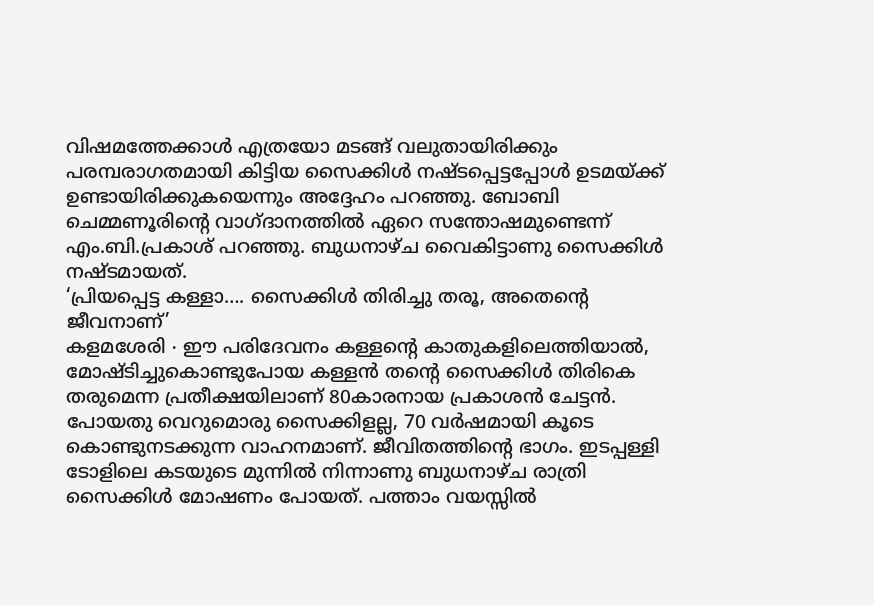വിഷമത്തേക്കാൾ എത്രയോ മടങ്ങ് വലുതായിരിക്കും പരമ്പരാഗതമായി കിട്ടിയ സൈക്കിൾ നഷ്ടപ്പെട്ടപ്പോൾ ഉടമയ്ക്ക് ഉണ്ടായിരിക്കുകയെന്നും അദ്ദേഹം പറഞ്ഞു. ബോബി ചെമ്മണൂരിന്റെ വാഗ്ദാനത്തിൽ ഏറെ സന്തോഷമുണ്ടെന്ന് എം.ബി.പ്രകാശ് പറഞ്ഞു. ബുധനാഴ്ച വൈകിട്ടാണു സൈക്കിൾ നഷ്ടമായത്.
‘പ്രിയപ്പെട്ട കള്ളാ…. സൈക്കിൾ തിരിച്ചു തരൂ, അതെന്റെ ജീവനാണ്’
കളമശേരി ∙ ഈ പരിദേവനം കള്ളന്റെ കാതുകളിലെത്തിയാൽ, മോഷ്ടിച്ചുകൊണ്ടുപോയ കള്ളൻ തന്റെ സൈക്കിൾ തിരികെ തരുമെന്ന പ്രതീക്ഷയിലാണ് 80കാരനായ പ്രകാശൻ ചേട്ടൻ. പോയതു വെറുമൊരു സൈക്കിളല്ല, 70 വർഷമായി കൂടെ കൊണ്ടുനടക്കുന്ന വാഹനമാണ്. ജീവിതത്തിന്റെ ഭാഗം. ഇടപ്പള്ളി ടോളിലെ കടയുടെ മുന്നിൽ നിന്നാണു ബുധനാഴ്ച രാത്രി സൈക്കിൾ മോഷണം പോയത്. പത്താം വയസ്സിൽ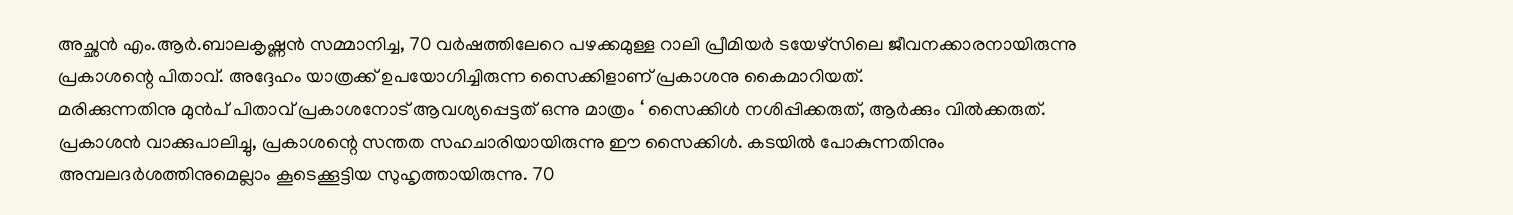അച്ഛൻ എം.ആർ.ബാലകൃഷ്ണൻ സമ്മാനിച്ച, 70 വർഷത്തിലേറെ പഴക്കമുള്ള റാലി പ്രീമിയർ ടയേഴ്സിലെ ജീവനക്കാരനായിരുന്നു പ്രകാശന്റെ പിതാവ്. അദ്ദേഹം യാത്രക്ക് ഉപയോഗിച്ചിരുന്ന സൈക്കിളാണ് പ്രകാശനു കൈമാറിയത്.
മരിക്കുന്നതിനു മുൻപ് പിതാവ് പ്രകാശനോട് ആവശ്യപ്പെട്ടത് ഒന്നു മാത്രം ‘ സൈക്കിൾ നശിപ്പിക്കരുത്, ആർക്കും വിൽക്കരുത്. പ്രകാശൻ വാക്കുപാലിച്ചു, പ്രകാശന്റെ സന്തത സഹചാരിയായിരുന്നു ഈ സൈക്കിൾ. കടയിൽ പോകുന്നതിനും അമ്പലദർശത്തിനുമെല്ലാം കൂടെക്കൂട്ടിയ സുഹൃത്തായിരുന്നു. 70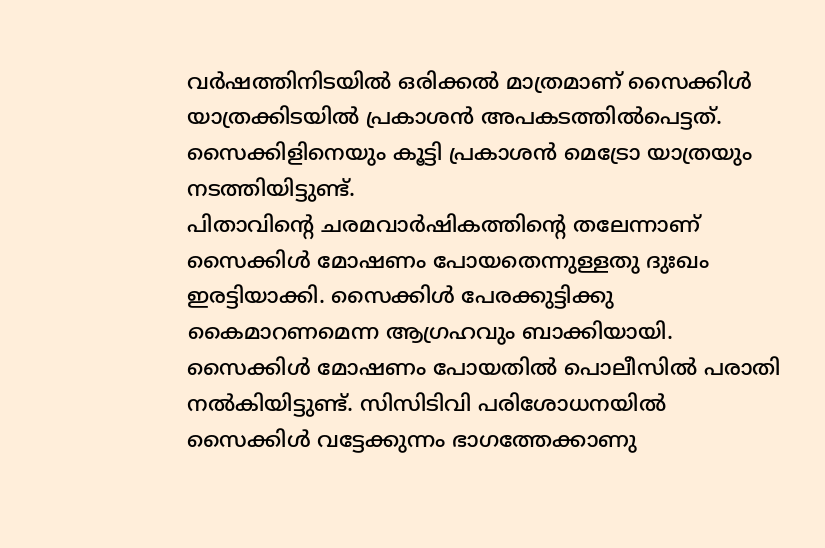വർഷത്തിനിടയിൽ ഒരിക്കൽ മാത്രമാണ് സൈക്കിൾ യാത്രക്കിടയിൽ പ്രകാശൻ അപകടത്തിൽപെട്ടത്. സൈക്കിളിനെയും കൂട്ടി പ്രകാശൻ മെട്രോ യാത്രയും നടത്തിയിട്ടുണ്ട്.
പിതാവിന്റെ ചരമവാർഷികത്തിന്റെ തലേന്നാണ് സൈക്കിൾ മോഷണം പോയതെന്നുള്ളതു ദുഃഖം ഇരട്ടിയാക്കി. സൈക്കിൾ പേരക്കുട്ടിക്കു കൈമാറണമെന്ന ആഗ്രഹവും ബാക്കിയായി. സൈക്കിൾ മോഷണം പോയതിൽ പൊലീസിൽ പരാതി നൽകിയിട്ടുണ്ട്. സിസിടിവി പരിശോധനയിൽ സൈക്കിൾ വട്ടേക്കുന്നം ഭാഗത്തേക്കാണു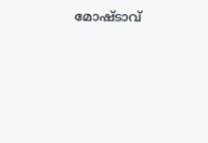മോഷ്ടാവ്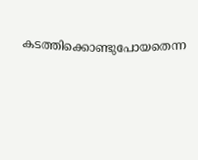കടത്തിക്കൊണ്ടുപോയതെന്ന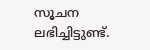സൂചന ലഭിച്ചിട്ടുണ്ട്.